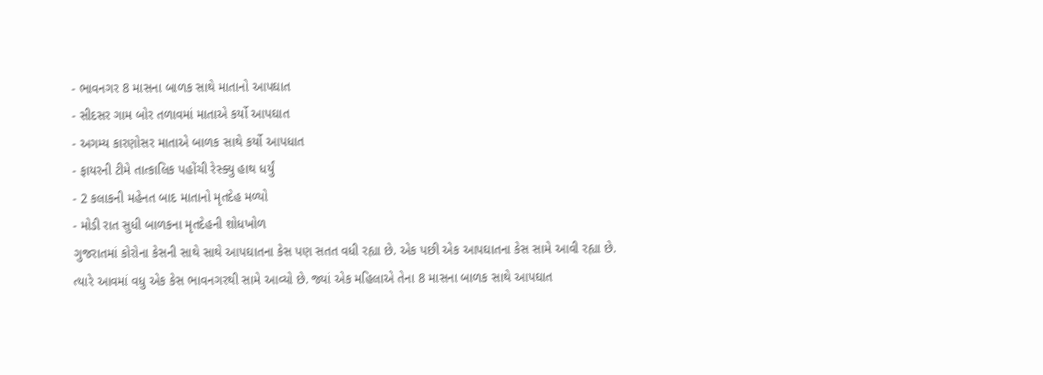- ભાવનગર 8 માસના બાળક સાથે માતાનો આપઘાત
- સીદસર ગામ બોર તળાવમાં માતાએ કર્યો આપઘાત
- અગમ્ય કારણોસર માતાએ બાળક સાથે કર્યો આપધાત
- ફાયરની ટીમે તાત્કાલિક પહોંચી રેસ્ક્યુ હાથ ધર્યું
- 2 કલાકની મહેનત બાદ માતાનો મૃતદેહ મળ્યો
- મોડી રાત સુધી બાળકના મૃતદેહની શોધખોળ
ગુજરાતમાં કોરોના કેસની સાથે સાથે આપઘાતના કેસ પણ સતત વધી રહ્યા છે. એક પછી એક આપઘાતના કેસ સામે આવી રહ્યા છે. ત્યારે આવમાં વધુ એક કેસ ભાવનગરથી સામે આવ્યો છે. જ્યાં એક મહિલાએ તેના 8 માસના બાળક સાથે આપઘાત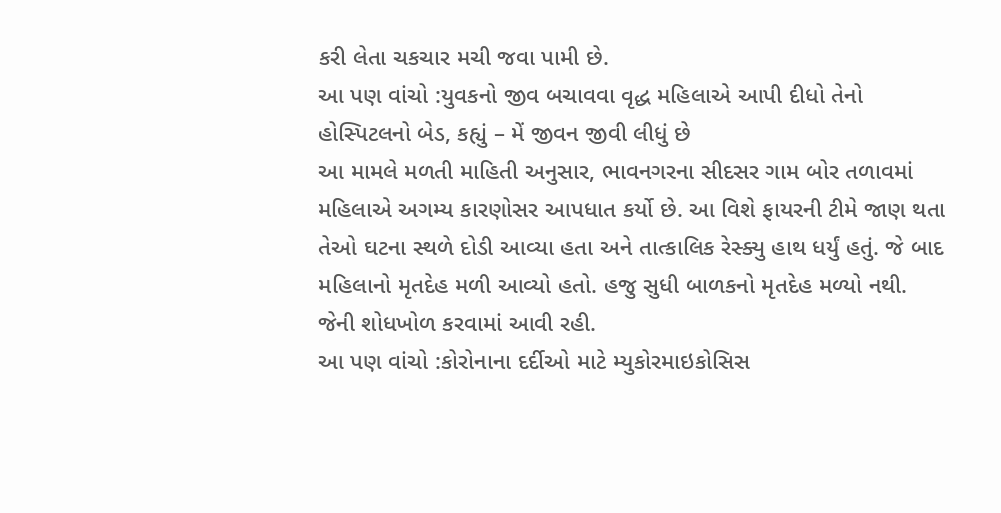કરી લેતા ચકચાર મચી જવા પામી છે.
આ પણ વાંચો :યુવકનો જીવ બચાવવા વૃદ્ધ મહિલાએ આપી દીધો તેનો હોસ્પિટલનો બેડ, કહ્યું – મેં જીવન જીવી લીધું છે
આ મામલે મળતી માહિતી અનુસાર, ભાવનગરના સીદસર ગામ બોર તળાવમાં મહિલાએ અગમ્ય કારણોસર આપધાત કર્યો છે. આ વિશે ફાયરની ટીમે જાણ થતા તેઓ ઘટના સ્થળે દોડી આવ્યા હતા અને તાત્કાલિક રેસ્ક્યુ હાથ ધર્યું હતું. જે બાદ મહિલાનો મૃતદેહ મળી આવ્યો હતો. હજુ સુધી બાળકનો મૃતદેહ મળ્યો નથી. જેની શોધખોળ કરવામાં આવી રહી.
આ પણ વાંચો :કોરોનાના દર્દીઓ માટે મ્યુકોરમાઇકોસિસ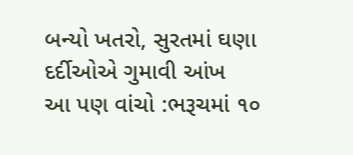બન્યો ખતરો, સુરતમાં ઘણા દર્દીઓએ ગુમાવી આંખ
આ પણ વાંચો :ભરૂચમાં ૧૦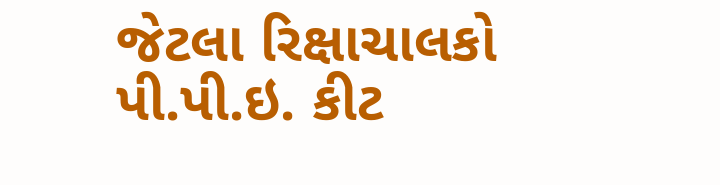જેટલા રિક્ષાચાલકો પી.પી.ઇ. કીટ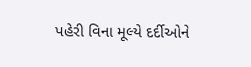પહેરી વિના મૂલ્યે દર્દીઓને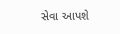સેવા આપશે